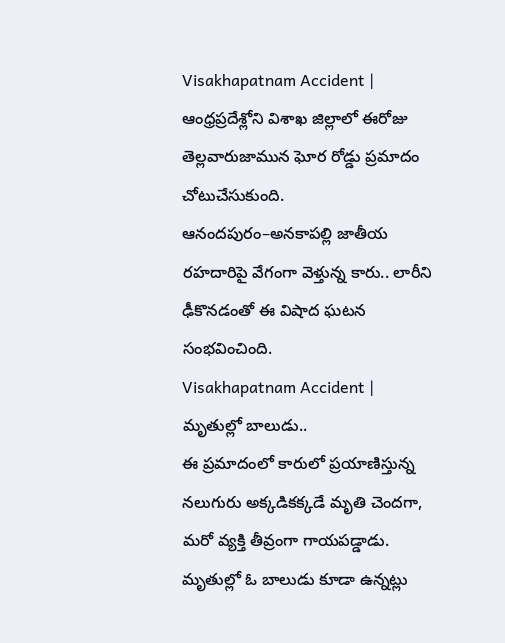Visakhapatnam Accident | ఆంధ్రప్రదేశ్లోని విశాఖ జిల్లాలో ఈరోజు తెల్లవారుజామున ఘోర రోడ్డు ప్రమాదం చోటుచేసుకుంది. ఆనందపురం–అనకాపల్లి జాతీయ రహదారిపై వేగంగా వెళ్తున్న కారు.. లారీని ఢీకొనడంతో ఈ విషాద ఘటన సంభవించింది.
Visakhapatnam Accident | మృతుల్లో బాలుడు..
ఈ ప్రమాదంలో కారులో ప్రయాణిస్తున్న నలుగురు అక్కడికక్కడే మృతి చెందగా, మరో వ్యక్తి తీవ్రంగా గాయపడ్డాడు. మృతుల్లో ఓ బాలుడు కూడా ఉన్నట్లు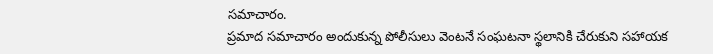సమాచారం.
ప్రమాద సమాచారం అందుకున్న పోలీసులు వెంటనే సంఘటనా స్థలానికి చేరుకుని సహాయక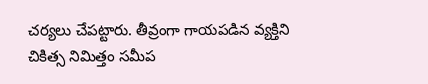చర్యలు చేపట్టారు. తీవ్రంగా గాయపడిన వ్యక్తిని చికిత్స నిమిత్తం సమీప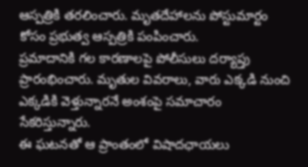ఆస్పత్రికి తరలించారు. మృతదేహాలను పోస్టుమార్టం కోసం ప్రభుత్వ ఆస్పత్రికి పంపించారు.
ప్రమాదానికి గల కారణాలపై పోలీసులు దర్యాప్తు ప్రారంభించారు. మృతుల వివరాలు, వారు ఎక్కడి నుంచి ఎక్కడికి వెళ్తున్నారనే అంశంపై సమాచారం సేకరిస్తున్నారు.
ఈ ఘటనతో ఆ ప్రాంతంలో విషాదఛాయలు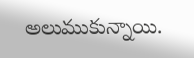అలుముకున్నాయి.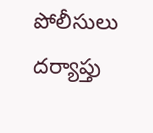పోలీసులు దర్యాప్తు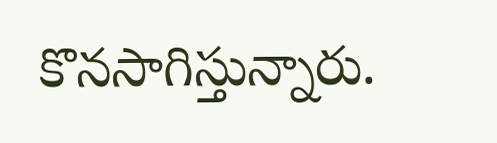కొనసాగిస్తున్నారు.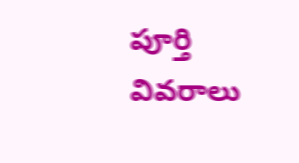పూర్తి వివరాలు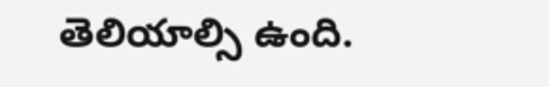తెలియాల్సి ఉంది.